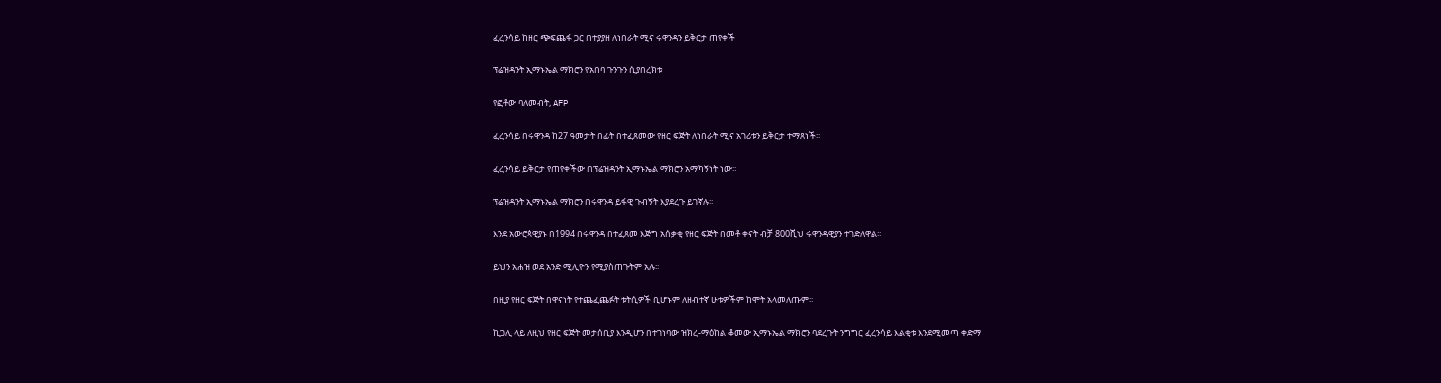ፈረንሳይ ከዘር ጭፍጨፋ ጋር በተያያዘ ለነበራት ሚና ሩዋንዳን ይቅርታ ጠየቀች

ፕሬዝዳንት ኢማኑኤል ማክሮን የአበባ ጉንጉን ሲያበረክቱ

የፎቶው ባለመብት, AFP

ፈረንሳይ በሩዋንዳ ከ27 ዓመታት በፊት በተፈጸመው የዘር ፍጅት ለነበራት ሚና አገሪቱን ይቅርታ ተማጸነች፡፡

ፈረንሳይ ይቅርታ የጠየቀችው በፕሬዝዳንት ኢማኑኤል ማክሮን አማካኝነት ነው፡፡

ፕሬዝዳንት ኢማኑኤል ማክሮን በሩዋንዳ ይፋዊ ጉብኝት እያደረጉ ይገኛሉ፡፡

እንደ አውሮጳዊያኑ በ1994 በሩዋንዳ በተፈጸመ እጅግ አሰቃቂ የዘር ፍጅት በመቶ ቀናት ብቻ 800ሺህ ሩዋንዳዊያን ተገድለዋል፡፡

ይህን አሐዝ ወደ አንድ ሚሊዮን የሚያስጠጉትም አሉ፡፡

በዚያ የዘር ፍጅት በዋናነት የተጨፈጨፉት ቱትሲዎች ቢሆኑም ለዘብተኛ ሁቱዎችም ከሞት አላመለጡም፡፡

ኪጋሊ ላይ ለዚህ የዘር ፍጅት መታሰቢያ እንዲሆን በተገነባው ዝክረ-ማዕከል ቆመው ኢማኑኤል ማክሮን ባደረጉት ንግግር ፈረንሳይ እልቂቱ እንደሚመጣ ቀድማ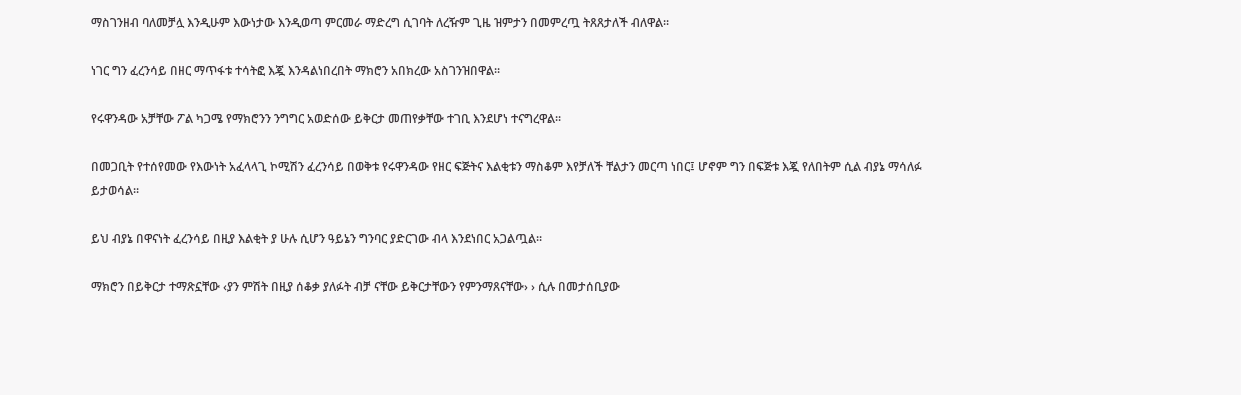ማስገንዘብ ባለመቻሏ እንዲሁም እውነታው እንዲወጣ ምርመራ ማድረግ ሲገባት ለረዥም ጊዜ ዝምታን በመምረጧ ትጸጸታለች ብለዋል፡፡

ነገር ግን ፈረንሳይ በዘር ማጥፋቱ ተሳትፎ እጇ እንዳልነበረበት ማክሮን አበክረው አስገንዝበዋል፡፡

የሩዋንዳው አቻቸው ፖል ካጋሜ የማክሮንን ንግግር አወድሰው ይቅርታ መጠየቃቸው ተገቢ እንደሆነ ተናግረዋል፡፡

በመጋቢት የተሰየመው የእውነት አፈላላጊ ኮሚሽን ፈረንሳይ በወቅቱ የሩዋንዳው የዘር ፍጅትና እልቂቱን ማስቆም እየቻለች ቸልታን መርጣ ነበር፤ ሆኖም ግን በፍጅቱ እጇ የለበትም ሲል ብያኔ ማሳለፉ ይታወሳል፡፡

ይህ ብያኔ በዋናነት ፈረንሳይ በዚያ እልቂት ያ ሁሉ ሲሆን ዓይኔን ግንባር ያድርገው ብላ እንደነበር አጋልጧል፡፡

ማክሮን በይቅርታ ተማጽኗቸው ‹ያን ምሽት በዚያ ሰቆቃ ያለፉት ብቻ ናቸው ይቅርታቸውን የምንማጸናቸው› › ሲሉ በመታሰቢያው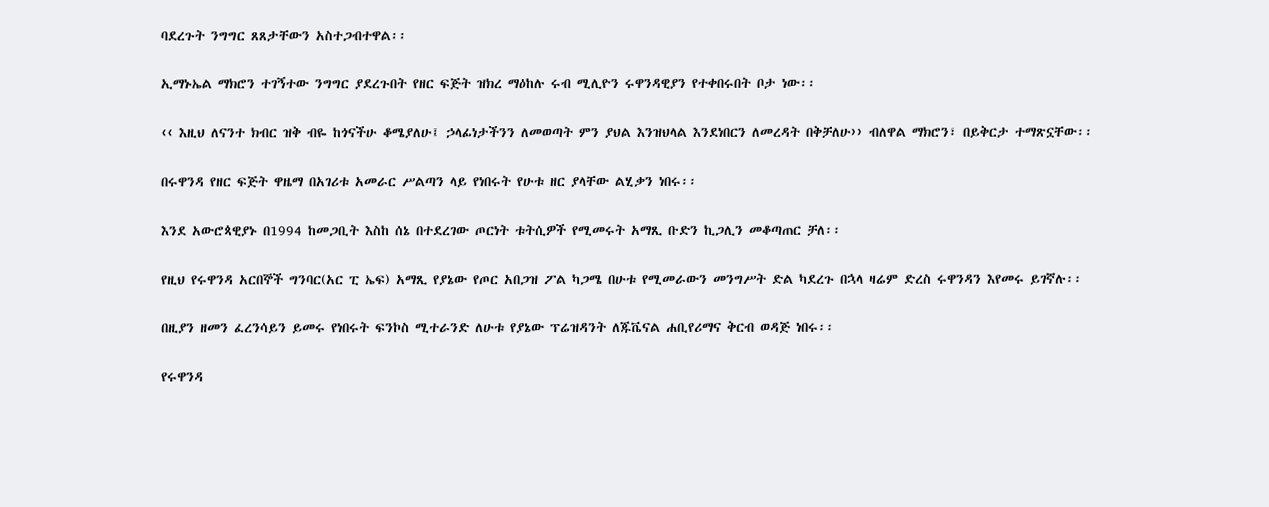ባደረጉት ንግግር ጸጸታቸውን አስተጋብተዋል፡፡

ኢማኑኤል ማክሮን ተገኝተው ንግግር ያደረጉበት የዘር ፍጅት ዝክረ ማዕከሉ ሩብ ሚሊዮን ሩዋንዳዊያን የተቀበሩበት ቦታ ነው፡፡

‹‹ እዚህ ለናንተ ክብር ዝቅ ብዬ ከጎናችሁ ቆሜያለሁ፤ ኃላፊነታችንን ለመወጣት ምን ያህል እንዝህላል እንደነበርን ለመረዳት በቅቻለሁ›› ብለዋል ማክሮን፣ በይቅርታ ተማጽኗቸው፡፡

በሩዋንዳ የዘር ፍጅት ዋዜማ በአገሪቱ አመራር ሥልጣን ላይ የነበሩት የሁቱ ዘር ያላቸው ልሂቃን ነበሩ፡፡

እንደ አውሮጳዊያኑ በ1994 ከመጋቢት እስከ ሰኔ በተደረገው ጦርነት ቱትሲዎች የሚመሩት አማጺ ቡድን ኪጋሊን መቆጣጠር ቻለ፡፡

የዚህ የሩዋንዳ አርበኞች ግንባር(አር ፒ ኤፍ) አማጺ የያኔው የጦር አበጋዝ ፖል ካጋሜ በሁቱ የሚመራውን መንግሥት ድል ካደረጉ በኋላ ዛሬም ድረስ ሩዋንዳን እየመሩ ይገኛሉ፡፡

በዚያን ዘመን ፈረንሳይን ይመሩ የነበሩት ፍንኮስ ሚተራንድ ለሁቱ የያኔው ፕሬዝዳንት ለጁቬናል ሐቢየሪማና ቅርብ ወዳጅ ነበሩ፡፡

የሩዋንዳ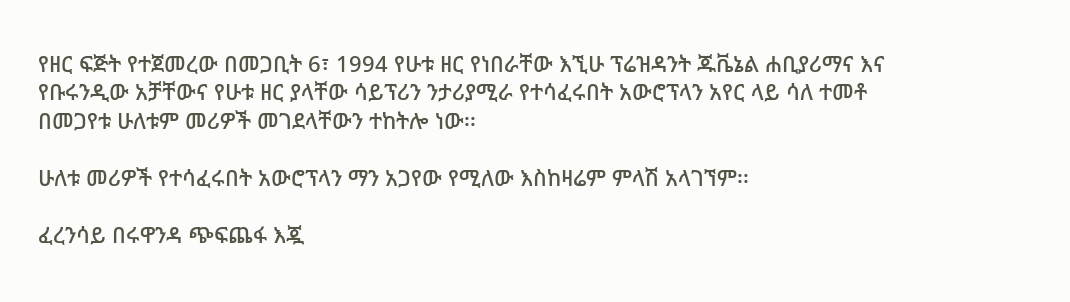የዘር ፍጅት የተጀመረው በመጋቢት 6፣ 1994 የሁቱ ዘር የነበራቸው እኚሁ ፕሬዝዳንት ጁቬኔል ሐቢያሪማና እና የቡሩንዲው አቻቸውና የሁቱ ዘር ያላቸው ሳይፕሪን ንታሪያሚራ የተሳፈሩበት አውሮፕላን አየር ላይ ሳለ ተመቶ በመጋየቱ ሁለቱም መሪዎች መገደላቸውን ተከትሎ ነው፡፡

ሁለቱ መሪዎች የተሳፈሩበት አውሮፕላን ማን አጋየው የሚለው እስከዛሬም ምላሽ አላገኘም፡፡

ፈረንሳይ በሩዋንዳ ጭፍጨፋ እጇ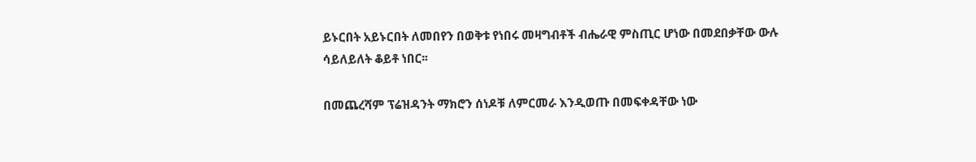ይኑርበት አይኑርበት ለመበየን በወቅቱ የነበሩ መዛግብቶች ብሔራዊ ምስጢር ሆነው በመደበቃቸው ውሉ ሳይለይለት ቆይቶ ነበር፡፡

በመጨረሻም ፕሬዝዳንት ማክሮን ሰነዶቹ ለምርመራ እንዲወጡ በመፍቀዳቸው ነው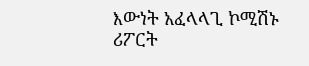እውነት አፈላላጊ ኮሚሽኑ ሪፖርት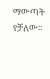ማውጣት የቻለው፡፡